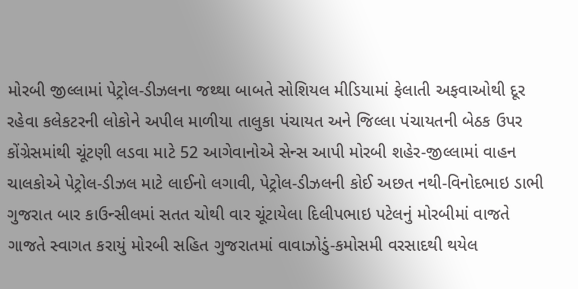મોરબી જીલ્લામાં પેટ્રોલ-ડીઝલના જથ્થા બાબતે સોશિયલ મીડિયામાં ફેલાતી અફવાઓથી દૂર રહેવા કલેકટરની લોકોને અપીલ માળીયા તાલુકા પંચાયત અને જિલ્લા પંચાયતની બેઠક ઉપર કોંગ્રેસમાંથી ચૂંટણી લડવા માટે 52 આગેવાનોએ સેન્સ આપી મોરબી શહેર-જીલ્લામાં વાહન ચાલકોએ પેટ્રોલ-ડીઝલ માટે લાઈનો લગાવી, પેટ્રોલ-ડીઝલની કોઈ અછત નથી-વિનોદભાઇ ડાભી ગુજરાત બાર કાઉન્સીલમાં સતત ચોથી વાર ચૂંટાયેલા દિલીપભાઇ પટેલનું મોરબીમાં વાજતે ગાજતે સ્વાગત કરાયું મોરબી સહિત ગુજરાતમાં વાવાઝોડું-કમોસમી વરસાદથી થયેલ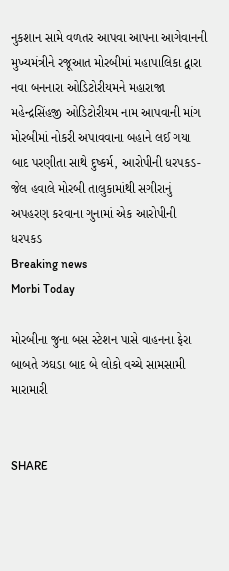નુકશાન સામે વળતર આપવા આપના આગેવાનની મુખ્યમંત્રીને રજૂઆત મોરબીમાં મહાપાલિકા દ્વારા નવા બનનારા ઓડિટોરીયમને મહારાજા મહેન્દ્રસિંહજી ઓડિટોરીયમ નામ આપવાની માંગ મોરબીમાં નોકરી અપાવવાના બહાને લઈ ગયા બાદ પરણીતા સાથે દુષ્કર્મ, આરોપીની ધરપકડ-જેલ હવાલે મોરબી તાલુકામાંથી સગીરાનું અપહરણ કરવાના ગુનામાં એક આરોપીની ધરપકડ
Breaking news
Morbi Today

મોરબીના જુના બસ સ્ટેશન પાસે વાહનના ફેરા બાબતે ઝઘડા બાદ બે લોકો વચ્ચે સામસામી મારામારી


SHARE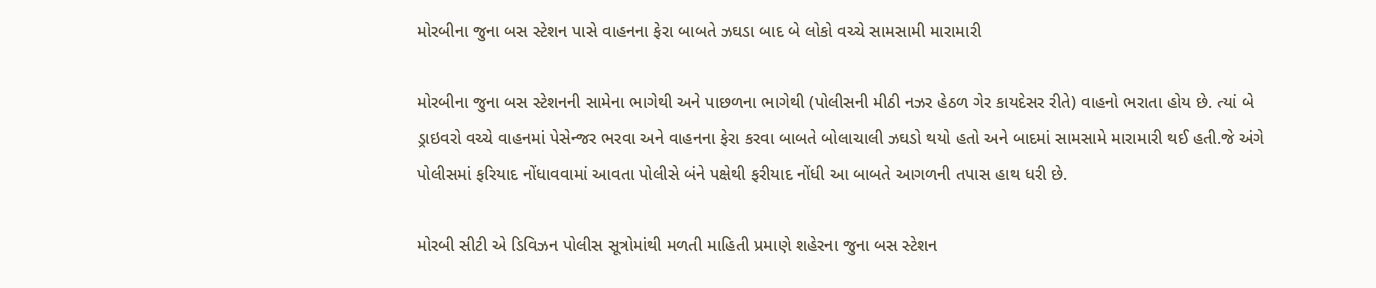મોરબીના જુના બસ સ્ટેશન પાસે વાહનના ફેરા બાબતે ઝઘડા બાદ બે લોકો વચ્ચે સામસામી મારામારી

મોરબીના જુના બસ સ્ટેશનની સામેના ભાગેથી અને પાછળના ભાગેથી (પોલીસની મીઠી નઝર હેઠળ ગેર કાયદેસર રીતે) વાહનો ભરાતા હોય છે. ત્યાં બે ડ્રાઇવરો વચ્ચે વાહનમાં પેસેન્જર ભરવા અને વાહનના ફેરા કરવા બાબતે બોલાચાલી ઝઘડો થયો હતો અને બાદમાં સામસામે મારામારી થઈ હતી.જે અંગે પોલીસમાં ફરિયાદ નોંધાવવામાં આવતા પોલીસે બંને પક્ષેથી ફરીયાદ નોંધી આ બાબતે આગળની તપાસ હાથ ધરી છે.

મોરબી સીટી એ ડિવિઝન પોલીસ સૂત્રોમાંથી મળતી માહિતી પ્રમાણે શહેરના જુના બસ સ્ટેશન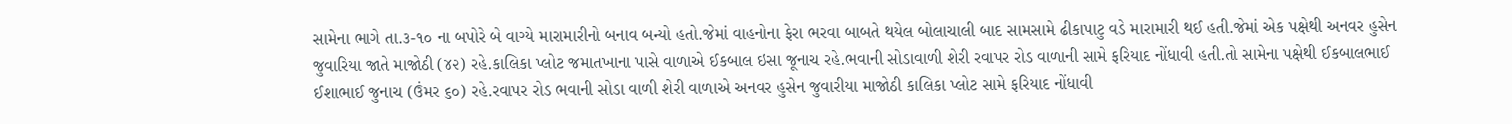સામેના ભાગે તા.૩-૧૦ ના બપોરે બે વાગ્યે મારામારીનો બનાવ બન્યો હતો.જેમાં વાહનોના ફેરા ભરવા બાબતે થયેલ બોલાચાલી બાદ સામસામે ઢીકાપાટુ વડે મારામારી થઈ હતી.જેમાં એક પક્ષેથી અનવર હુસેન જુવારિયા જાતે માજોઠી (૪૨) રહે.કાલિકા પ્લોટ જમાતખાના પાસે વાળાએ ઈકબાલ ઇસા જૂનાચ રહે.ભવાની સોડાવાળી શેરી રવાપર રોડ વાળાની સામે ફરિયાદ નોંધાવી હતી.તો સામેના પક્ષેથી ઈકબાલભાઈ ઈશાભાઈ જુનાચ (ઉંમર ૬૦) રહે.રવાપર રોડ ભવાની સોડા વાળી શેરી વાળાએ અનવર હુસેન જુવારીયા માજોઠી કાલિકા પ્લોટ સામે ફરિયાદ નોંધાવી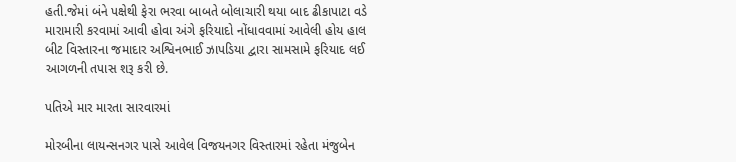હતી.જેમાં બંને પક્ષેથી ફેરા ભરવા બાબતે બોલાચારી થયા બાદ ઢીકાપાટા વડે મારામારી કરવામાં આવી હોવા અંગે ફરિયાદો નોંધાવવામાં આવેલી હોય હાલ બીટ વિસ્તારના જમાદાર અશ્વિનભાઈ ઝાપડિયા દ્વારા સામસામે ફરિયાદ લઈ આગળની તપાસ શરૂ કરી છે.

પતિએ માર મારતા સારવારમાં

મોરબીના લાયન્સનગર પાસે આવેલ વિજયનગર વિસ્તારમાં રહેતા મંજુબેન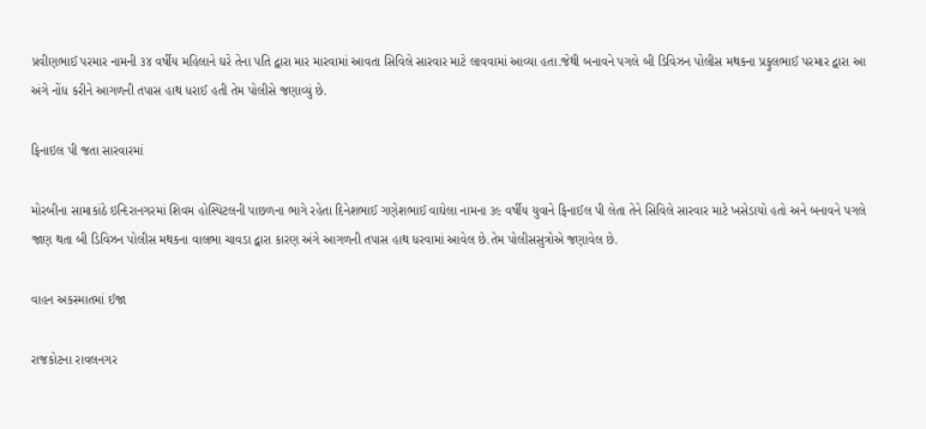પ્રવીણભાઈ પરમાર નામની ૩૪ વર્ષીય મહિલાને ઘરે તેના પતિ દ્વારા માર મારવામાં આવતા સિવિલે સારવાર માટે લાવવામાં આવ્યા હતા.જેથી બનાવને પગલે બી ડિવિઝન પોલીસ મથકના પ્રફુલભાઈ પરમાર દ્વારા આ અંગે નોંધ કરીને આગળની તપાસ હાથ ધરાઈ હતી તેમ પોલીસે જણાવ્યું છે.

ફિનાઇલ પી જતા સારવારમાં

મોરબીના સામાકાંઠે ઇન્દિરાનગરમાં શિવમ હોસ્પિટલની પાછળના ભાગે રહેતા દિનેશભાઈ ગણેશભાઈ વાઘેલા નામના ૩૯ વર્ષીય યુવાને ફિનાઈલ પી લેતા તેને સિવિલે સારવાર માટે ખસેડાયો હતો અને બનાવને પગલે જાણ થતા બી ડિવિઝન પોલીસ મથકના વાલભા ચાવડા દ્વારા કારણ અંગે આગળની તપાસ હાથ ધરવામાં આવેલ છે.તેમ પોલીસસુત્રોએ જણાવેલ છે.

વાહન અકસ્માતમાં ઈજા

રાજકોટના રાવલનગર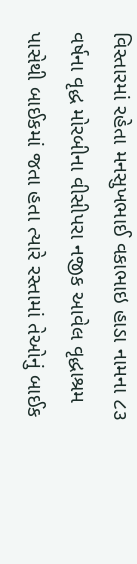વિસ્તારમાં રહેતા મનસુખભાઈ વકાભાઇ હાડા નામના ૮૩ વર્ષના વૃદ્ધ મોરબીના વીસીપરા નજીક આવેલ વૃદ્ધાશ્રમ પાસેથી બાઈકમાં જતા હતા ત્યારે રસ્તામાં તેઓનું બાઈક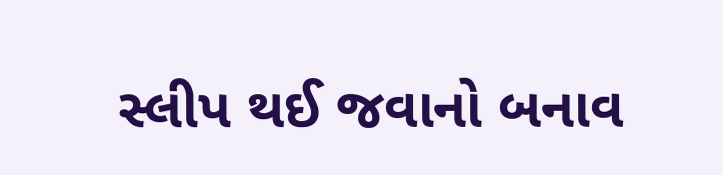સ્લીપ થઈ જવાનો બનાવ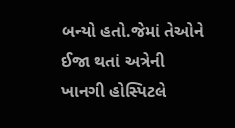બન્યો હતો.જેમાં તેઓને ઈજા થતાં અત્રેની ખાનગી હોસ્પિટલે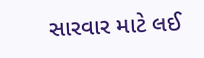સારવાર માટે લઈ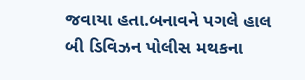જવાયા હતા.બનાવને પગલે હાલ બી ડિવિઝન પોલીસ મથકના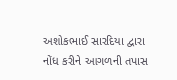અશોકભાઈ સારદિયા દ્વારા નોંધ કરીને આગળની તપાસ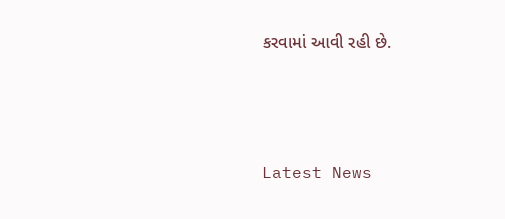કરવામાં આવી રહી છે.




Latest News